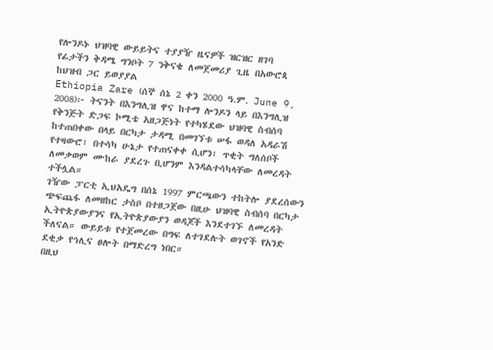የሎንዶኑ ህዝባዊ ውይይትና ተያያዥ ዜናዎች ዝርዝር ዘገባ
የፊታችን ቅዳሜ ግንቦት 7 ንቅናቄ ለመጀመሪያ ጊዜ በአውሮጳ ከህዝብ ጋር ይወያያል
Ethiopia Zare (ሰኞ ሰኔ 2 ቀን 2000 ዓ.ም. June 9, 2008)፦ ትናንት በእንግሊዝ ዋና ከተማ ሎንዶን ላይ በእንግሊዝ የቅንጅት ድጋፍ ኮሚቴ አዘጋጅነት የተካሄደው ህዝባዊ ስብሰባ ከተጠበቀው በላይ በርካታ ታዳሚ በመገኘቱ ሠፋ ወዳለ አዳራሽ የተዛውሮ፣ በተሳካ ሁኔታ የተጠናቀቀ ሲሆን፣ ጥቂት ግለሰቦች ለመቃወም ሙከራ ያደረጉ ቢሆንም እንዳልተሳካላቸው ለመረዳት ተችሏል።
ገዥው ፓርቲ ኢህአዴግ በሰኔ 1997 ምርጫውን ተከትሎ ያደረሰውን ጭፍጨፋ ለመዘከር ታስቦ በተዘጋጀው በዚሁ ህዝባዊ ስብሰባ በርካታ ኢትዮጵያውያንና የኢትዮጵያውያን ወዳጆች እንደተገኙ ለመረዳት ችለናል። ውይይቱ የተጀመረው በግፍ ለተገደሉት ወገኖች የአንድ ደቂቃ የኅሊና ፀሎት በማድረግ ነበር።
በዚህ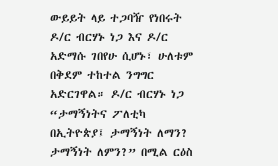ውይይት ላይ ተጋባዥ የነበሩት ዶ/ር ብርሃኑ ነጋ እና ዶ/ር አድማሱ ገበየሁ ሲሆኑ፣ ሁለቱም በቅደም ተከተል ንግግር አድርገዋል። ዶ/ር ብርሃኑ ነጋ “ታማኝነትና ፖለቲካ በኢትዮጵያ፤ ታማኝነት ለማን? ታማኝነት ለምን?” በሚል ርዕስ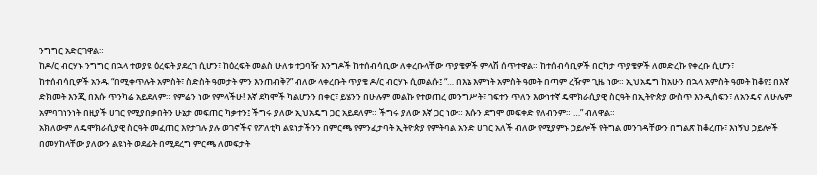ንግግር አድርገዋል።
ከዶ/ር ብርሃኑ ንግግር በኋላ ተወያዩ ዕረፍት ያደረገ ሲሆን፣ ከዕረፍት መልስ ሁለቱ ተጋባዥ እንግዶች ከተሰብሳቢው ለቀረቡላቸው ጥያቄዎች ምላሽ ሰጥተዋል። ከተሰብሳቢዎች በርካታ ጥያቄዎች ለመድረኩ የቀረቡ ሲሆን፣
ከተሰብሳቢዎች አንዱ “በሚቀጥሉት አምስት፣ ስድስት ዓመታት ምን እንጠብቅ?” ብለው ላቀረቡት ጥያቄ ዶ/ር ብርሃኑ ሲመልሱ፤ “… በእኔ እምነት አምስት ዓመት በጣም ረዥም ጊዜ ነው። ኢህአዴግ ከአሁን በኋላ አምስት ዓመት ከቆየ፤ በእኛ ድክመት እንጂ በእሱ ጥንካሬ አይደለም። የምሬን ነው የምላችሁ! እኛ ደካሞች ካልሆንን በቀር፣ ይሄንን በሁሉም መልኩ የተወጠረ መንግሥት፣ ገፍተን ጥለን እውነተኛ ዴሞክራሲያዊ ስርዓት በኢትዮጵያ ውስጥ እንዲሰፍን፣ ለአንዴና ለሁሌም አምባገነንነት በዚያች ሀገር የሚያበቃበትን ሁኔታ መፍጠር ካቃተን፤ ችግሩ ያለው ኢህአዴግ ጋር አይደለም። ችግሩ ያለው እኛ ጋር ነው። እሱን ደግሞ መፍቀድ የለብንም። …” ብለዋል።
አክለውም ለዴሞክራሲያዊ ስርዓት መፈጠር እየታገሉ ያሉ ወገኖችና የፖለቲካ ልዩነታችንን በምርጫ የምንፈታባት ኢትዮጵያ የምትባል አንድ ሀገር አለች ብለው የሚያምኑ ኃይሎች የትግል መንገዳቸውን በግልጽ ከቆረጡ፣ እነኝህ ኃይሎች በመሃከላቸው ያለውን ልዩነት ወደፊት በሚደረግ ምርጫ ለመፍታት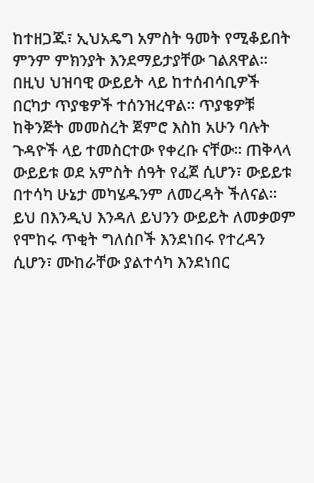ከተዘጋጁ፣ ኢህአዴግ አምስት ዓመት የሚቆይበት ምንም ምክንያት እንደማይታያቸው ገልጸዋል።
በዚህ ህዝባዊ ውይይት ላይ ከተሰብሳቢዎች በርካታ ጥያቄዎች ተሰንዝረዋል። ጥያቄዎቹ ከቅንጅት መመስረት ጀምሮ እስከ አሁን ባሉት ጉዳዮች ላይ ተመስርተው የቀረቡ ናቸው። ጠቅላላ ውይይቱ ወደ አምስት ሰዓት የፈጀ ሲሆን፣ ውይይቱ በተሳካ ሁኔታ መካሄዱንም ለመረዳት ችለናል።
ይህ በእንዲህ እንዳለ ይህንን ውይይት ለመቃወም የሞከሩ ጥቂት ግለሰቦች እንደነበሩ የተረዳን ሲሆን፣ ሙከራቸው ያልተሳካ እንደነበር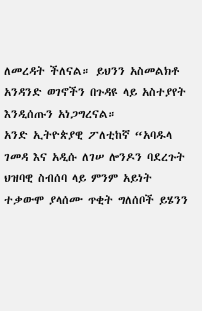ለመረዳት ችለናል። ይህንን አስመልክቶ አንዳንድ ወገኖችን በጉዳዩ ላይ አስተያየት እንዲሰጡን አነጋግረናል።
አንድ ኢትዮጵያዊ ፖለቲከኛ “አባዱላ ገመዳ እና አዲሱ ለገሠ ሎንዶን ባደረጉት ህዝባዊ ስብሰባ ላይ ምንም አይነት ተቃውሞ ያላሰሙ ጥቂት ግለሰቦች ይሄንን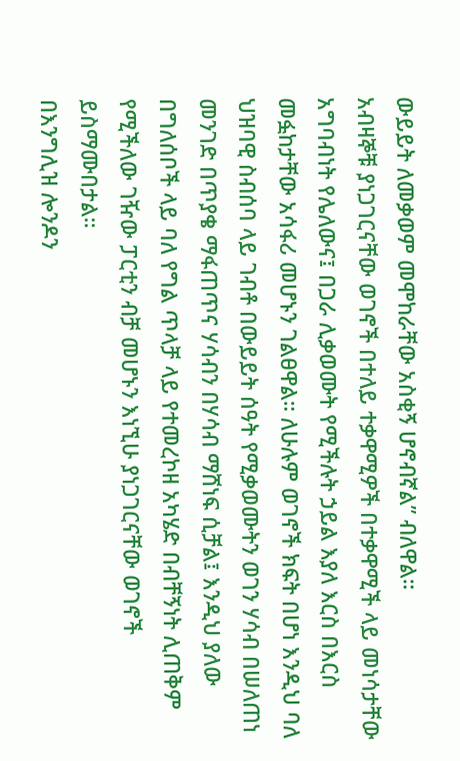ውይይት ለመቃወም መሞከራቸው አስቂኝ ሆኖብኛል” ብለዋል።
አብዛኞቹ ያነጋገርናቸው ወገኖች በተለይ ተቃዋሚዎች በተቃዋሚች ላይ መነሳታቸው አግባብነት የሌለውና፤ በጋራ ሊቃወሙት የሚችሉት ኃይል እያለ እርስ በእርስ መፏከታቸው አሳፋሪ መሆኑን ገልፀዋል። ለሁሉም ወገኖች ክፍት በሆነ እንዲህ ባለ ህዝባዊ ስብሰባ ላይ ገብቶ በውይይት ሰዓት የሚቃወሙትን ወገን ሃሳብ በሠለጠነ መንገድ በጥያቄ ማፋጠጥና ሃሳብን በሃሳብ ማሸነፍ ሲቻል፤ እንዲህ ያለው በግለሰቦች ላይ ባለ የግል ጥላቻ ላይ የተመረኮዘ አካሄድ በብቸኝነት ሊጠቅም የሚችለው ገዥው ፓርቲን ብቻ መሆኑን እነኚሁ ያነጋገርናቸው ወገኖች ይስማሙበታል።
በእንግሊዝ ሎንዶን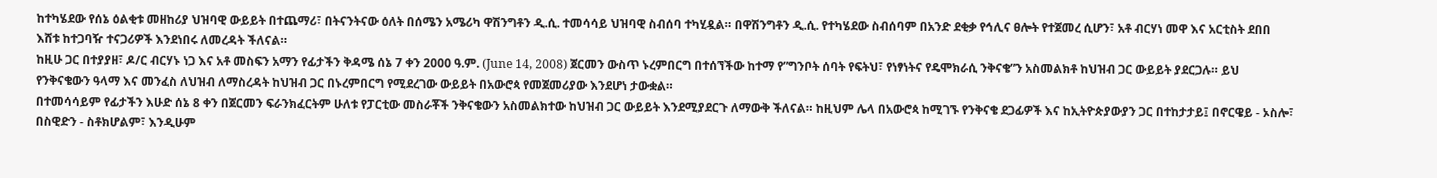ከተካሄደው የሰኔ ዕልቂቱ መዘከሪያ ህዝባዊ ውይይት በተጨማሪ፣ በትናንትናው ዕለት በሰሜን አሜሪካ ዋሽንግቶን ዲ.ሲ. ተመሳሳይ ህዝባዊ ስብሰባ ተካሂዷል። በዋሽንግቶን ዲ.ሲ. የተካሄደው ስብሰባም በአንድ ደቂቃ የኅሊና ፀሎት የተጀመረ ሲሆን፣ አቶ ብርሃነ መዋ እና አርቲስት ደበበ እሸቱ ከተጋባዥ ተናጋሪዎች እንደነበሩ ለመረዳት ችለናል።
ከዚሁ ጋር በተያያዘ፣ ዶ/ር ብርሃኑ ነጋ እና አቶ መስፍን አማን የፊታችን ቅዳሜ ሰኔ 7 ቀን 2000 ዓ.ም. (June 14, 2008) ጀርመን ውስጥ ኑረምበርግ በተሰኘችው ከተማ የ”ግንቦት ሰባት የፍትህ፣ የነፃነትና የዴሞክራሲ ንቅናቄ”ን አስመልክቶ ከህዝብ ጋር ውይይት ያደርጋሉ። ይህ የንቅናቄውን ዓላማ እና መንፈስ ለህዝብ ለማስረዳት ከህዝብ ጋር በኑረምበርግ የሚደረገው ውይይት በአውሮጳ የመጀመሪያው እንደሆነ ታውቋል።
በተመሳሳይም የፊታችን እሁድ ሰኔ 8 ቀን በጀርመን ፍራንክፈርትም ሁለቱ የፓርቲው መስራቾች ንቅናቄውን አስመልክተው ከህዝብ ጋር ውይይት እንደሚያደርጉ ለማውቅ ችለናል። ከዚህም ሌላ በአውሮጳ ከሚገኙ የንቅናቄ ደጋፊዎች እና ከኢትዮጵያውያን ጋር በተከታታይ፤ በኖርዌይ - ኦስሎ፣ በስዊድን - ስቶክሆልም፣ እንዲሁም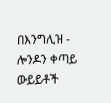በእንግሊዝ - ሎንዶን ቀጣይ ውይይቶች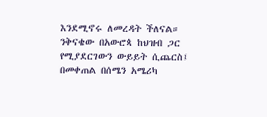እንደሚኖሩ ለመረዳት ችለናል።
ንቅናቄው በአውሮጳ ከህዝብ ጋር የሚያደርገውን ውይይት ሲጨርስ፤ በመቀጠል በሰሜን አሜሪካ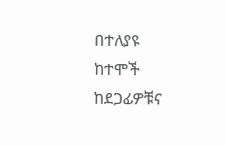በተለያዩ ከተሞች ከደጋፊዎቹና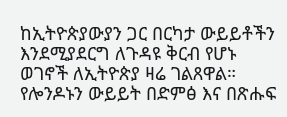ከኢትዮጵያውያን ጋር በርካታ ውይይቶችን እንደሚያደርግ ለጉዳዩ ቅርብ የሆኑ ወገኖች ለኢትዮጵያ ዛሬ ገልጸዋል።
የሎንዶኑን ውይይት በድምፅ እና በጽሑፍ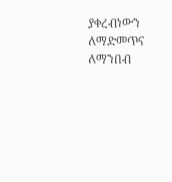ያቀረብነውን ለማድመጥና ለማንበብ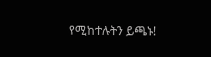የሚከተሉትን ይጫኑ!